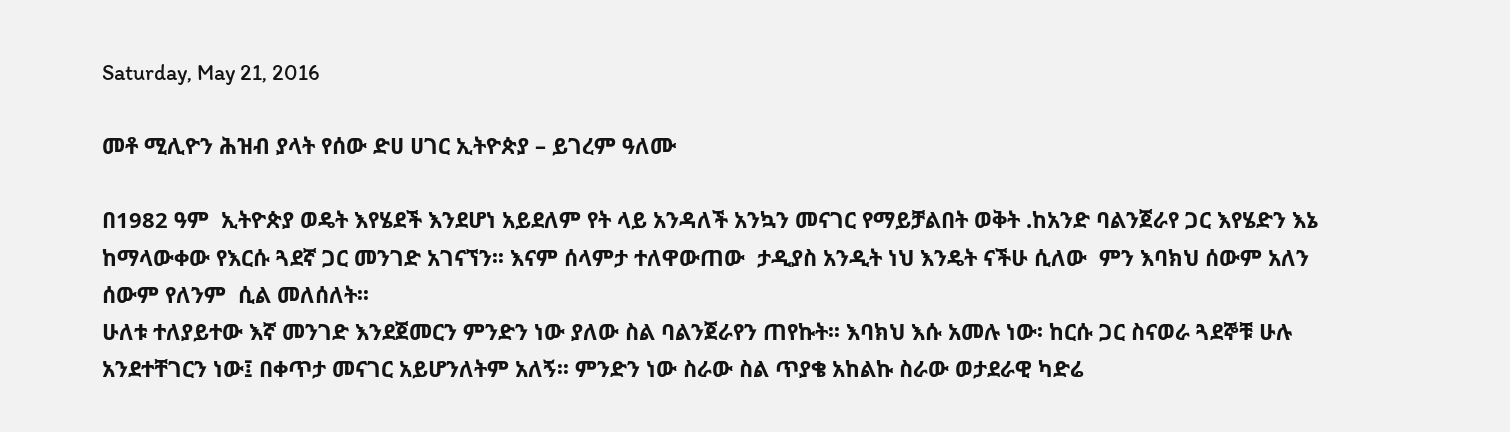Saturday, May 21, 2016

መቶ ሚሊዮን ሕዝብ ያላት የሰው ድሀ ሀገር ኢትዮጵያ – ይገረም ዓለሙ

በ1982 ዓም  ኢትዮጵያ ወዴት እየሄደች እንደሆነ አይደለም የት ላይ አንዳለች አንኳን መናገር የማይቻልበት ወቅት .ከአንድ ባልንጀራየ ጋር እየሄድን እኔ ከማላውቀው የእርሱ ጓደኛ ጋር መንገድ አገናኘን፡፡ እናም ሰላምታ ተለዋውጠው  ታዲያስ አንዲት ነህ እንዴት ናችሁ ሲለው  ምን እባክህ ሰውም አለን ሰውም የለንም  ሲል መለሰለት፡፡
ሁለቱ ተለያይተው እኛ መንገድ እንደጀመርን ምንድን ነው ያለው ስል ባልንጀራየን ጠየኩት፡፡ እባክህ እሱ አመሉ ነው፡ ከርሱ ጋር ስናወራ ጓደኞቹ ሁሉ አንደተቸገርን ነው፤ በቀጥታ መናገር አይሆንለትም አለኝ፡፡ ምንድን ነው ስራው ስል ጥያቄ አከልኩ ስራው ወታደራዊ ካድሬ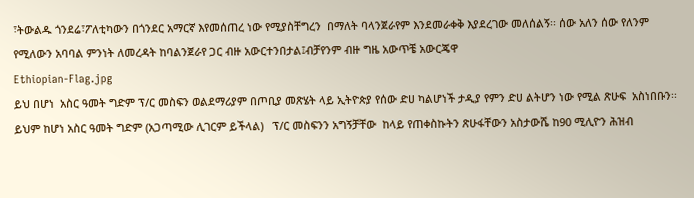፣ትውልዱ ጎንደሬ፣ፖለቲካውን በጎንደር አማርኛ እየመሰጠረ ነው የሚያስቸግረን  በማለት ባላንጀራየም እንደመራቀቅ እያደረገው መለሰልኝ፡፡ ሰው አለን ሰው የለንም  የሚለውን አባባል ምንነት ለመረዳት ከባልንጀራየ ጋር ብዙ አውርተንበታል፤ብቻየንም ብዙ ግዜ አውጥቼ አውርጄዋ
Ethiopian-Flag.jpg
ይህ በሆነ  አስር ዓመት ግድም ፕ/ር መስፍን ወልደማሪያም በጦቢያ መጽሄት ላይ ኢትዮጵያ የሰው ድሀ ካልሆነች ታዲያ የምን ድሀ ልትሆን ነው የሚል ጽሁፍ  አስነበቡን፡፡ ይህም ከሆነ አስር ዓመት ግድም (አጋጣሚው ሊገርም ይችላል)   ፕ/ር መስፍንን አግኝቻቸው  ከላይ የጠቀስኩትን ጽሁፋቸውን አስታውሼ ከ90 ሚሊዮን ሕዝብ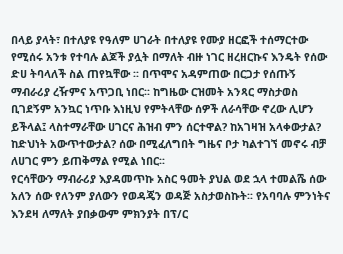በላይ ያላት፣ በተለያዩ የዓለም ሀገራት በተለያዩ የሙያ ዘርፎች ተሰማርተው የሚሰሩ አንቱ የተባሉ ልጆች ያሏት በማለት ብዙ ነገር ዘረዘርኩና እንዴት የሰው ድሀ ትባላለች ስል ጠየኳቸው ፡፡ በጥሞና አዳምጠው በርጋታ የሰጡኝ ማብራሪያ ረዥምና አጥጋቢ ነበር፡፡ ከግዜው ርዝመት አንጻር ማስታወስ ቢገደኝም አንኳር ነጥቡ እነዚህ የምትላቸው ሰዎች ለራሳቸው ኖረው ሊሆን ይችላል፤ ላስተማራቸው ሀገርና ሕዝብ ምን ሰርተዋል? ከአገዛዝ አላቀውታል? ከድህነት አውጥተውታል? ሰው በሚፈለግበት ግዜና ቦታ ካልተገኘ መኖሩ ብቻ ለሀገር ምን ይጠቅማል የሚል ነበር፡፡
የርሳቸውን ማብራሪያ እያዳመጥኩ አስር ዓመት ያህል ወደ ኋላ ተመልሼ ሰው አለን ሰው የለንም ያለውን የወዳጄን ወዳጅ አስታወስኩት፡፡ የአባባሉ ምንነትና እንደዛ ለማለት ያበቃውም ምክንያት በፕ/ር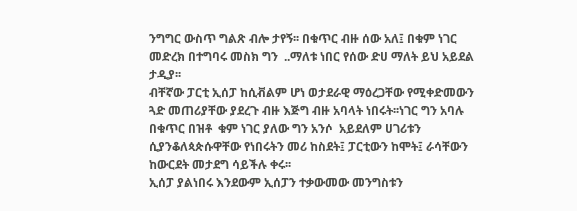ንግግር ውስጥ ግልጽ ብሎ ታየኝ፡፡ በቁጥር ብዙ ሰው አለ፤ በቁም ነገር መድረክ በተግባሩ መስክ ግን  ..ማለቱ ነበር የሰው ድሀ ማለት ይህ አይደል ታዲያ፡፡
ብቸኛው ፓርቲ ኢሰፓ ከሲቭልም ሆነ ወታደራዊ ማዕረጋቸው የሚቀድመውን ጓድ መጠሪያቸው ያደረጉ ብዙ እጅግ ብዙ አባላት ነበሩት፡፡ነገር ግን አባሉ በቁጥር በዝቶ  ቁም ነገር ያለው ግን አንሶ  አይደለም ሀገሪቱን ሲያንቆለጳጵሱዋቸው የነበሩትን መሪ ከስደት፤ ፓርቲውን ከሞት፤ ራሳቸውን ከውርደት መታደግ ሳይችሉ ቀሩ፡፡
ኢሰፓ ያልነበሩ እንደውም ኢሰፓን ተቃውመው መንግስቱን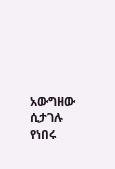አውግዘው ሲታገሉ የነበሩ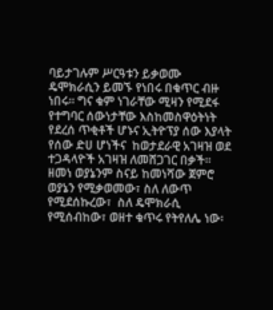ባይታገሉም ሥርዓቱን ይቃወሙ ዴሞክራሲን ይመኙ የነበሩ በቁጥር ብዙ  ነበሩ፡፡ ግና ቁም ነገራቸው ሚዛን የሚደፋ የተግባር ሰውነታቸው እስከመስዋዕትነት የደረሰ ጥቂቶች ሆኑና ኢትዮፕያ ሰው እያላት የሰው ድሀ ሆነችና  ከወታደራዊ አገዛዝ ወደ ተጋዳላዮች አገዛዝ ለመሸጋገር በቃች፡፡
ዘመነ ወያኔንም ስናይ ከመነሻው ጀምሮ ወያኔን የሚቃወመው፣ ስለ ለውጥ  የሚደሰኩረው፣  ስለ ዴሞክራሲ  የሚሰብከው፣ ወዘተ ቁጥሩ የትየለሌ ነው፡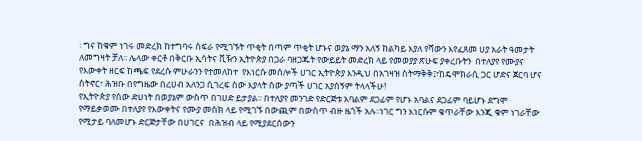፡ ግና ከቁም ነገሩ መድረክ ከተግባሩ ስፍራ የሚገኙት ጥቂት በጣም ጥቂት ሆኑና ወያኔ ማን አለኝ ከልካይ እያለ የሻውን እየፈጸመ ሀያ አራት ዓመታት ለመግዛት ቻለ፡፡ ሌላው ቀርቶ በቅርቡ ኢሳትና ቪዥን ኢትዮጵያ በጋራ ባዘጋጁት የውይይት መድረክ ላይ የመወያያ ጽሁፍ ያቀረቡትን  በተለያየ የሙያና የእውቀት ዘርፍ ከጫፍ የደረሱ ምሁራንን የተመለከተ  የእነርሱ መሰሎች ሀገር ኢትዮጵያ እንዲህ በአገዛዝ ስትማቅቅ፤፣ከዴሞክራሲ ጋር ሆድና ጀርባ ሆና ስትኖር፣ ሕዝቡ በየግዜው በረሀብ አለንጋ ሲገረፍ ሰው እያላት ሰው ያጣች ሀገር አያሰኝም ትላላችሁ!
የኢትዮጵያ የሰው ድሀነት በወያኔም ውስጥ በገሀድ ይታያል፡፡ በተለያየ መንገድ የድርጅቱ አባልም ደጋፊም የሆኑ አባልና ደጋፊም ባይሆኑ ደግሞ የማይቃወሙ በተለያየ የእውቀትና የሙያ መስክ ላይ የሚገኙ በውጪም በውስጥ ብዙ ዜጎች አሉ፡፡ነገር ግን እነርሱም ቁጥራቸው እንጂ ቁም ነገራቸው የሚታይ ባለመሆኑ ድርጅታቸው በሀገርና  በሕዝብ ላይ የሚያደርሰውን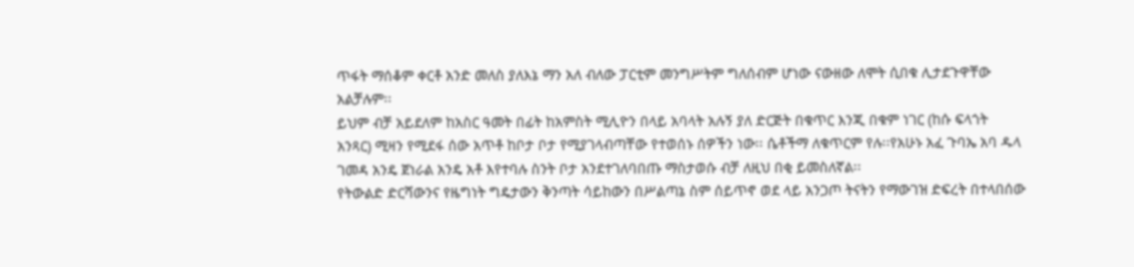ጥፋት ማሰቆም ቀርቶ አንድ መለስ ያለእኔ ማን አለ ብለው ፓርቲም መንግሥትም ግለሰብም ሆነው ናውዘው ለሞት ሲበቁ ሊታደጉዋቸው አልቻሉም፡፡
ይህም ብቻ አይደለም ከአስር ዓመት በፊት ከአምስት ሚሊዮን በላይ አባላት አሉኝ ያለ ድርጅት በቁጥር እንጂ በቁም ነገር (ከሱ ፍላጎት አንጻር) ሚዛን የሚደፋ ሰው አጥቶ ከቦታ ቦታ የሚያገላብጣቸው የተወሰኑ ሰዎችን ነው፡፡ ሴቶችማ ለቁጥርም የሉ፡፡የአሁኑ አፈ ጉባኤ አባ ዱላ ገመዳ አንዴ ጀነራል አንዴ አቶ እየተባሉ ስንት ቦታ አንደተገለባበጡ ማስታወሱ ብቻ ለዚህ በቂ ይመስለኛል፡፡
የትውልድ ድርሻውንና የዜግነት ግዴታውን ቅንጣት ሳይከውን በሥልጣኔ ስም ሰይጥኖ ወደ ላይ አንጋጦ ትናትን የማውገዝ ድፍረት በተላበሰው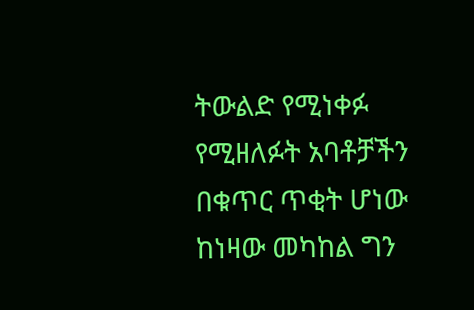ትውልድ የሚነቀፉ የሚዘለፉት አባቶቻችን በቁጥር ጥቂት ሆነው ከነዛው መካከል ግን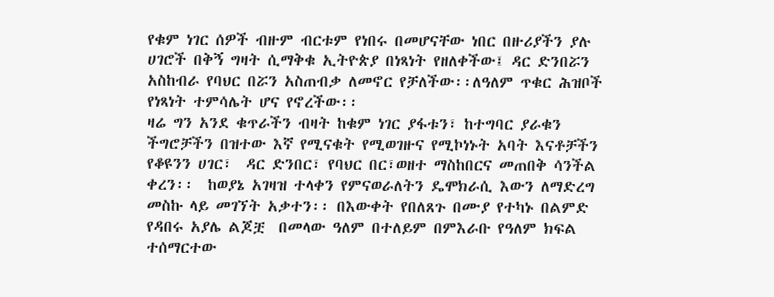የቁም ነገር ሰዎች ብዙም ብርቱም የነበሩ በመሆናቸው ነበር በዙሪያችን ያሉ ሀገሮች በቅኝ ግዛት ሲማቅቁ ኢትዮጵያ በነጻነት የዘለቀችው፤ ዳር ድንበሯን አስከብራ የባህር በሯን አስጠብቃ ለመኖር የቻለችው፡፡ለዓለም ጥቁር ሕዝቦች የነጻነት ተምሳሌት ሆና የኖረችው፡፡
ዛሬ ግን አንደ ቁጥራችን ብዛት ከቁም ነገር ያፋቱን፣ ከተግባር ያራቁን ችግሮቻችን በዝተው እኛ የሚናቁት የሚወገዙና የሚኮነኑት አባት እናቶቻችን የቆዩንን ሀገር፣  ዳር ድንበር፣ የባህር በር፣ወዘተ ማስከበርና መጠበቅ ሳንችል ቀረን፡፡  ከወያኔ አገዛዝ ተላቀን የምናወራለትን ዴሞክራሲ እውን ለማድረግ  መስኩ ላይ መገኘት አቃተን፡፡ በእውቀት የበለጸጉ በሙያ የተካኑ በልምድ የዳበሩ አያሌ ልጆቿ  በመላው ዓለም በተለይም በምእራቡ የዓለም ክፍል ተሰማርተው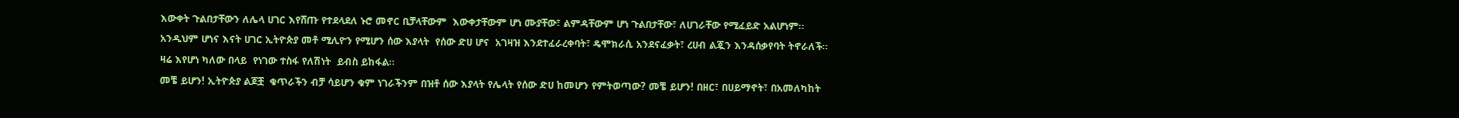እውቀት ጉልበታቸውን ለሌላ ሀገር እየሸጡ የተደላደለ ኑሮ መኖር ቢቻላቸውም  እውቀታቸውም ሆነ ሙያቸው፣ ልምዳቸውም ሆነ ጉልበታቸው፣ ለሀገራቸው የሚፈይድ አልሆነም፡፡ አንዲህም ሆነና እናት ሀገር ኢትዮጵያ መቶ ሚሊዮን የሚሆን ሰው እያላት  የሰው ድሀ ሆና  አገዛዝ እንደተፈራረቀባት፣ ዴሞክራሲ አንደናፈቃት፣ ረሀብ ልጇን እንዳሰቃየባት ትኖራለች፡፡ ዛሬ እየሆነ ካለው በላይ  የነገው ተስፋ የለሽነት  ይብስ ይከፋል፡፡
መቼ ይሆን! ኢትዮጵያ ልጆቿ  ቁጥራችን ብቻ ሳይሆን ቁም ነገራችንም በዝቶ ሰው እያላት የሌላት የሰው ድሀ ከመሆን የምትወጣው? መቼ ይሆን! በዘር፣ በሀይማኖት፣ በአመለካከት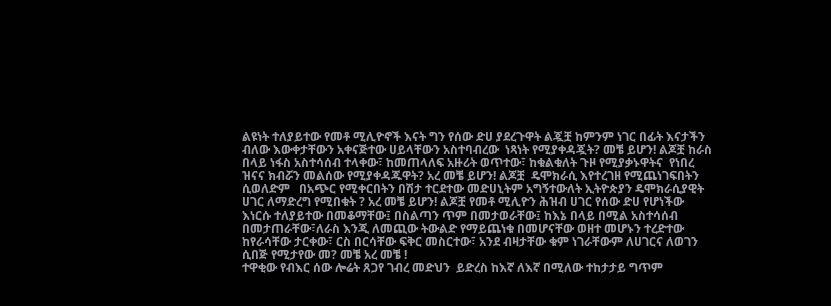ልዩነት ተለያይተው የመቶ ሚሊዮኖች እናት ግን የሰው ድሀ ያደረጉዋት ልጇቿ ከምንም ነገር በፊት እናታችን ብለው እውቀታቸውን አቀናጅተው ሀይላቸውን አስተባብረው  ነጻነት የሚያቀዳጇት? መቼ ይሆን! ልጆቿ ከራስ በላይ ነፋስ አስተሳሰብ ተላቀው፣ ከመጠላለፍ አዙሪት ወጥተው፣ ከቁልቁለት ጉዞ የሚያቃኑዋትና  የነበረ ዝናና ክብሯን መልሰው የሚያቀዳጁዋት? አረ መቼ ይሆን! ልጆቿ  ዴሞክራሲ እየተረገዘ የሚጨነገፍበትን ሲወለድም   በአጭር የሚቀርበትን በሽታ ተርደተው መድሀኒትም አግኝተውለት ኢትዮጵያን ዴሞክራሲያዊት ሀገር ለማድረግ የሚበቁት ? አረ መቼ ይሆን! ልጆቿ የመቶ ሚሊዮን ሕዝብ ሀገር የሰው ድሀ የሆነችው እነርሱ ተለያይተው በመቆማቸው፤ በስልጣን ጥም በመታወራቸው፤ ከእኔ በላይ በሚል አስተሳሰብ በመታጠራቸው፣ለራስ እንጂ ለመጪው ትውልድ የማይጨነቁ በመሆናቸው ወዘተ መሆኑን ተረድተው ከየራሳቸው ታርቀው፣ ርስ በርሳቸው ፍቅር መስርተው፣ አንደ ብዛታቸው ቁም ነገራቸውም ለሀገርና ለወገን ሲበጅ የሚታየው መ? መቼ አረ መቼ !
ተዋቂው የብእር ሰው ሎሬት ጸጋየ ገብረ መድህን  ይድረስ ከእኛ ለእኛ በሚለው ተከታታይ ግጥም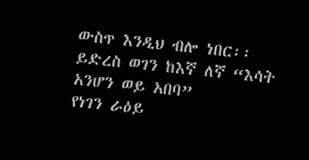ውስጥ እንዲህ ብሎ ነበር፡፡
ይድረስ ወገን ከእኛ ለኛ “እሳት አንሆን ወይ አበባ”
የነገን ራዕይ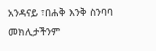አንዳናይ ፣በሐቅ እንቅ ስንባባ
መክሊታችንም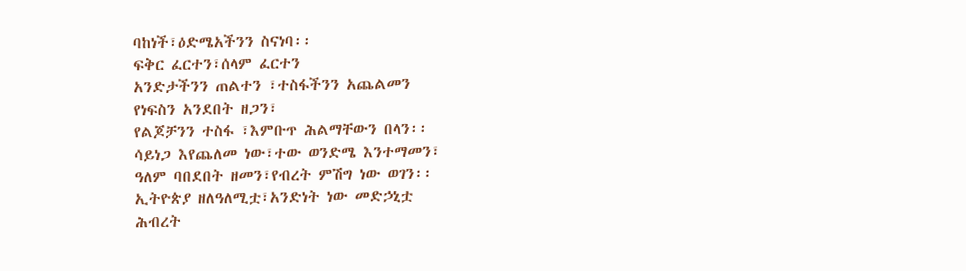ባከነች፣ዕድሜአችንን ስናነባ፡፡
ፍቅር ፈርተን፣ሰላም ፈርተን
አንድታችንን ጠልተን ፣ተስፋችንን አጨልመን
የነፍስን አንደበት ዘጋን፣
የልጆቻንን ተስፋ ፣እምቡጥ ሕልማቸውን በላን፡፡
ሳይነጋ እየጨለመ ነው፣ተው ወንድሜ እንተማመን፣
ዓለም ባበደበት ዘመን፣የብረት ምሽግ ነው ወገን፡፡
ኢትዮጵያ ዘለዓለሚቷ፣አንድነት ነው መድኃኒቷ
ሕብረት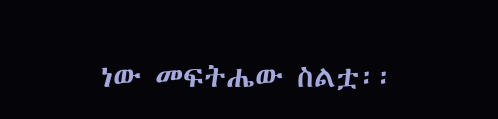ነው መፍትሔው ስልቷ፡፡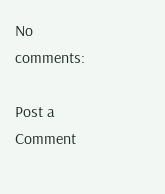No comments:

Post a Comment